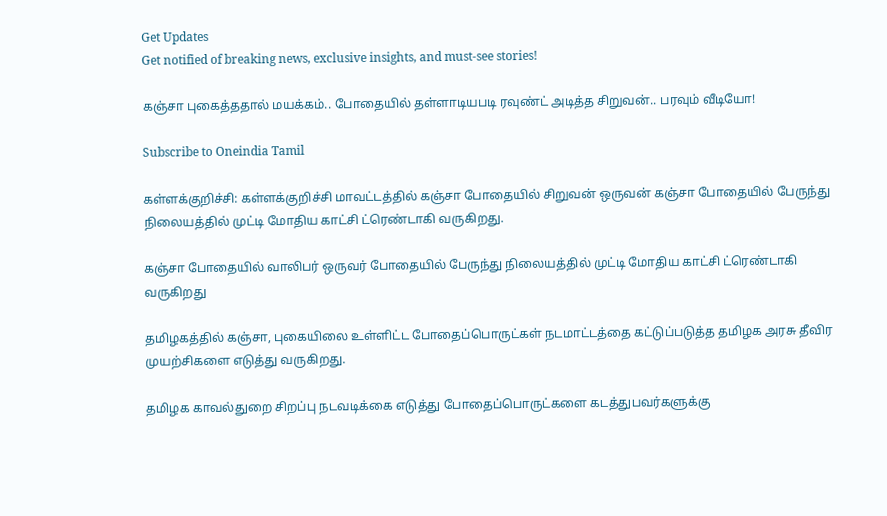Get Updates
Get notified of breaking news, exclusive insights, and must-see stories!

கஞ்சா புகைத்ததால் மயக்கம்.. போதையில் தள்ளாடியபடி ரவுண்ட் அடித்த சிறுவன்.. பரவும் வீடியோ!

Subscribe to Oneindia Tamil

கள்ளக்குறிச்சி: கள்ளக்குறிச்சி மாவட்டத்தில் கஞ்சா போதையில் சிறுவன் ஒருவன் கஞ்சா போதையில் பேருந்து நிலையத்தில் முட்டி மோதிய காட்சி ட்ரெண்டாகி வருகிறது.

கஞ்சா போதையில் வாலிபர் ஒருவர் போதையில் பேருந்து நிலையத்தில் முட்டி மோதிய காட்சி ட்ரெண்டாகி வருகிறது

தமிழகத்தில் கஞ்சா, புகையிலை உள்ளிட்ட போதைப்பொருட்கள் நடமாட்டத்தை கட்டுப்படுத்த தமிழக அரசு தீவிர முயற்சிகளை எடுத்து வருகிறது.

தமிழக காவல்துறை சிறப்பு நடவடிக்கை எடுத்து போதைப்பொருட்களை கடத்துபவர்களுக்கு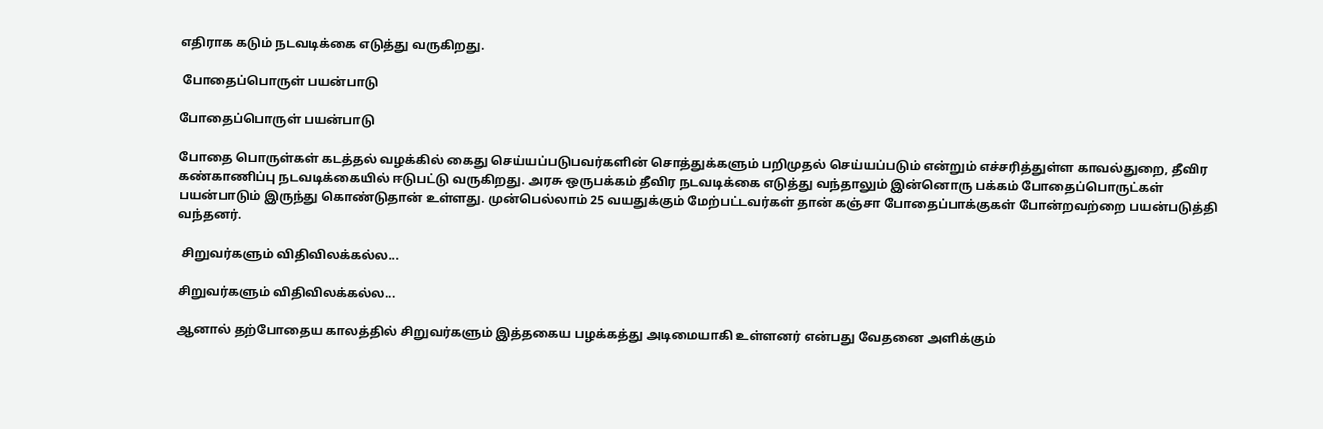எதிராக கடும் நடவடிக்கை எடுத்து வருகிறது.

 போதைப்பொருள் பயன்பாடு

போதைப்பொருள் பயன்பாடு

போதை பொருள்கள் கடத்தல் வழக்கில் கைது செய்யப்படுபவர்களின் சொத்துக்களும் பறிமுதல் செய்யப்படும் என்றும் எச்சரித்துள்ள காவல்துறை, தீவிர கண்காணிப்பு நடவடிக்கையில் ஈடுபட்டு வருகிறது. அரசு ஒருபக்கம் தீவிர நடவடிக்கை எடுத்து வந்தாலும் இன்னொரு பக்கம் போதைப்பொருட்கள் பயன்பாடும் இருந்து கொண்டுதான் உள்ளது. முன்பெல்லாம் 25 வயதுக்கும் மேற்பட்டவர்கள் தான் கஞ்சா போதைப்பாக்குகள் போன்றவற்றை பயன்படுத்தி வந்தனர்.

 சிறுவர்களும் விதிவிலக்கல்ல...

சிறுவர்களும் விதிவிலக்கல்ல...

ஆனால் தற்போதைய காலத்தில் சிறுவர்களும் இத்தகைய பழக்கத்து அடிமையாகி உள்ளனர் என்பது வேதனை அளிக்கும்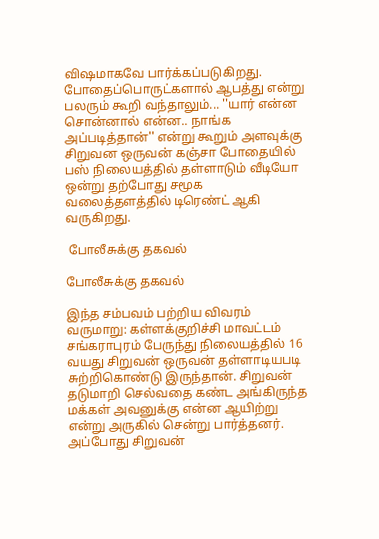விஷமாகவே பார்க்கப்படுகிறது. போதைப்பொருட்களால் ஆபத்து என்று பலரும் கூறி வந்தாலும்... ''யார் என்ன சொன்னால் என்ன.. நாங்க அப்படித்தான்'' என்று கூறும் அளவுக்கு சிறுவன ஒருவன் கஞ்சா போதையில் பஸ் நிலையத்தில் தள்ளாடும் வீடியோ ஒன்று தற்போது சமூக வலைத்தளத்தில் டிரெண்ட் ஆகி வருகிறது.

 போலீசுக்கு தகவல்

போலீசுக்கு தகவல்

இந்த சம்பவம் பற்றிய விவரம் வருமாறு: கள்ளக்குறிச்சி மாவட்டம் சங்கராபுரம் பேருந்து நிலையத்தில் 16 வயது சிறுவன் ஒருவன் தள்ளாடியபடி சுற்றிகொண்டு இருந்தான். சிறுவன் தடுமாறி செல்வதை கண்ட அங்கிருந்த மக்கள் அவனுக்கு என்ன ஆயிற்று என்று அருகில் சென்று பார்த்தனர். அப்போது சிறுவன்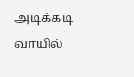அடிக்கடி வாயில்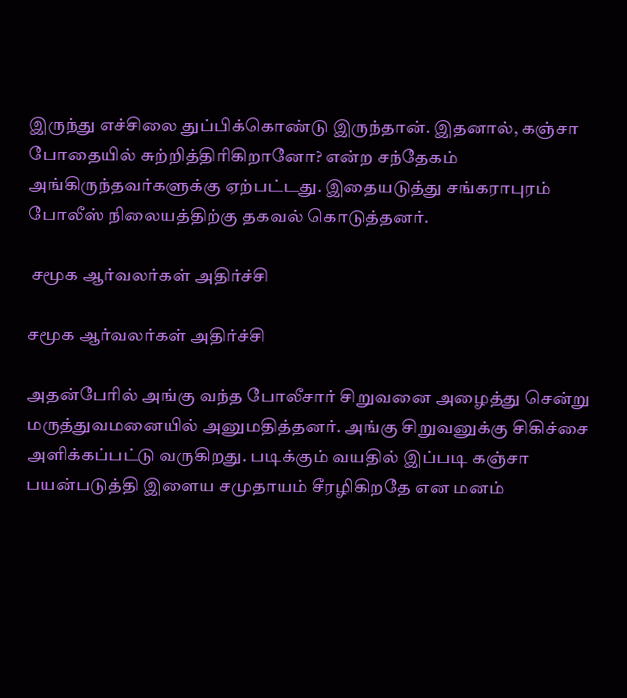இருந்து எச்சிலை துப்பிக்கொண்டு இருந்தான். இதனால், கஞ்சா போதையில் சுற்றித்திரிகிறானோ? என்ற சந்தேகம் அங்கிருந்தவர்களுக்கு ஏற்பட்டது. இதையடுத்து சங்கராபுரம் போலீஸ் நிலையத்திற்கு தகவல் கொடுத்தனர்.

 சமூக ஆர்வலர்கள் அதிர்ச்சி

சமூக ஆர்வலர்கள் அதிர்ச்சி

அதன்பேரில் அங்கு வந்த போலீசார் சிறுவனை அழைத்து சென்று மருத்துவமனையில் அனுமதித்தனர். அங்கு சிறுவனுக்கு சிகிச்சை அளிக்கப்பட்டு வருகிறது. படிக்கும் வயதில் இப்படி கஞ்சா பயன்படுத்தி இளைய சமுதாயம் சீரழிகிறதே என மனம்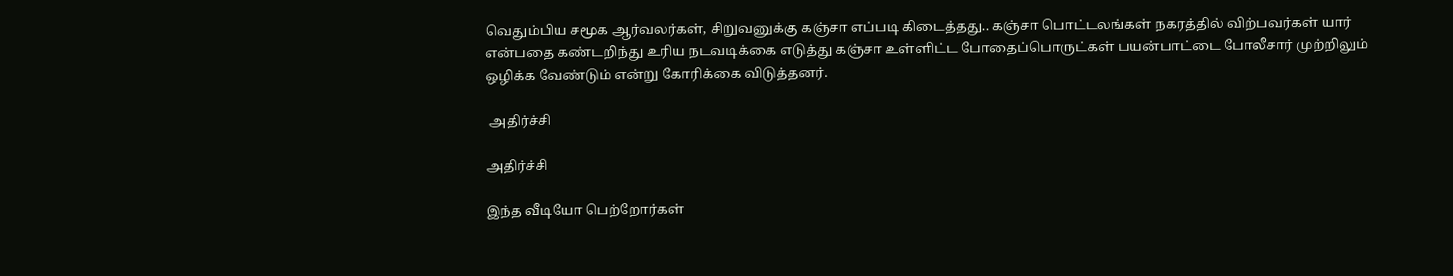வெதும்பிய சமூக ஆர்வலர்கள், சிறுவனுக்கு கஞ்சா எப்படி கிடைத்தது.. கஞ்சா பொட்டலங்கள் நகரத்தில் விற்பவர்கள் யார் என்பதை கண்டறிந்து உரிய நடவடிக்கை எடுத்து கஞ்சா உள்ளிட்ட போதைப்பொருட்கள் பயன்பாட்டை போலீசார் முற்றிலும் ஒழிக்க வேண்டும் என்று கோரிக்கை விடுத்தனர்.

 அதிர்ச்சி

அதிர்ச்சி

இந்த வீடியோ பெற்றோர்கள்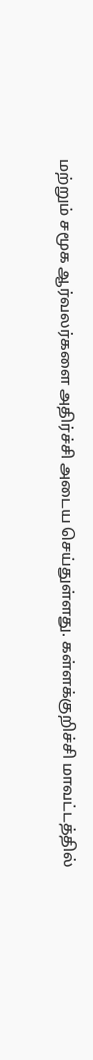மற்றும் சமூக ஆர்வலர்களை அதிர்ச்சி அடைய செய்துள்ளது. கள்ளக்குறிச்சி மாவட்டத்தில்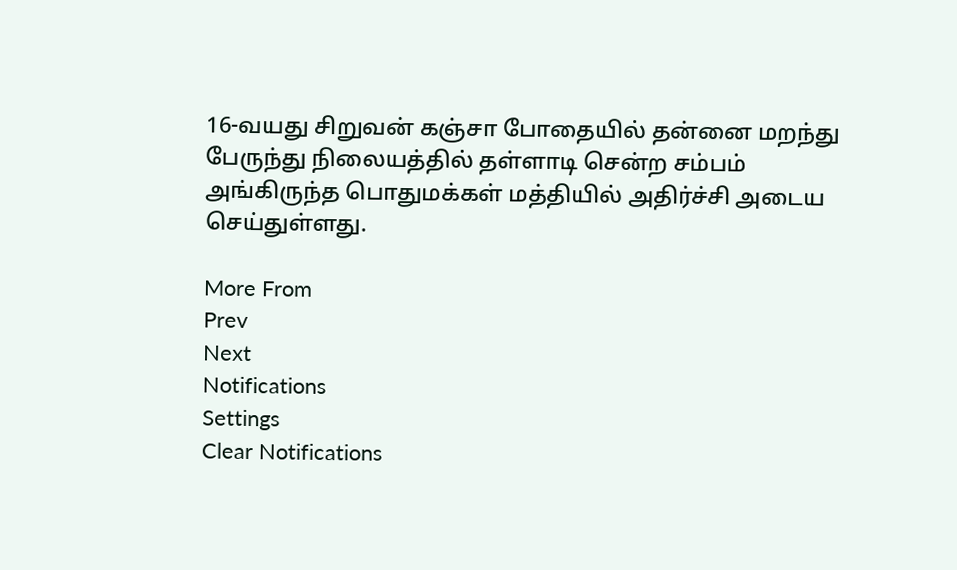16-வயது சிறுவன் கஞ்சா போதையில் தன்னை மறந்து பேருந்து நிலையத்தில் தள்ளாடி சென்ற சம்பம் அங்கிருந்த பொதுமக்கள் மத்தியில் அதிர்ச்சி அடைய செய்துள்ளது.

More From
Prev
Next
Notifications
Settings
Clear Notifications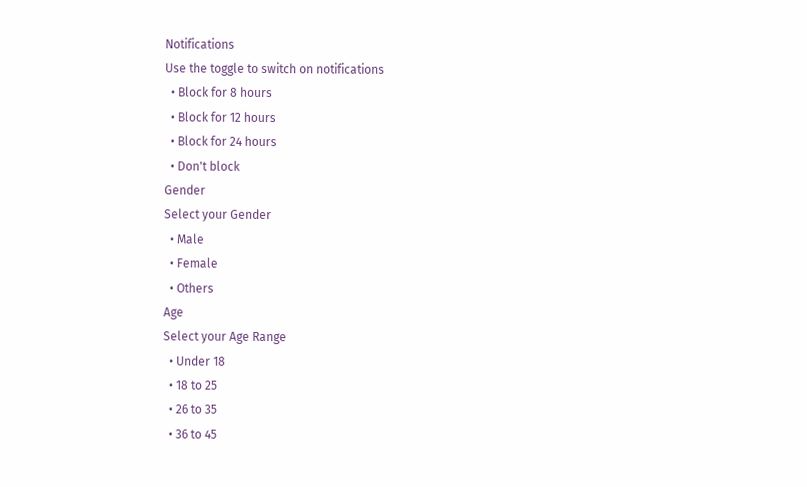Notifications
Use the toggle to switch on notifications
  • Block for 8 hours
  • Block for 12 hours
  • Block for 24 hours
  • Don't block
Gender
Select your Gender
  • Male
  • Female
  • Others
Age
Select your Age Range
  • Under 18
  • 18 to 25
  • 26 to 35
  • 36 to 45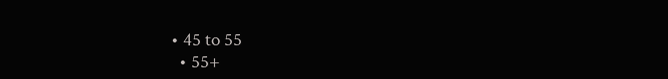• 45 to 55
  • 55+